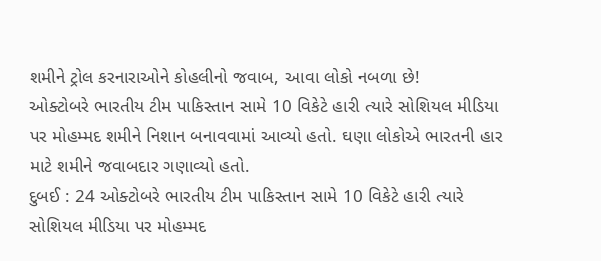શમીને ટ્રોલ કરનારાઓને કોહલીનો જવાબ, આવા લોકો નબળા છે!
ઓક્ટોબરે ભારતીય ટીમ પાકિસ્તાન સામે 10 વિકેટે હારી ત્યારે સોશિયલ મીડિયા પર મોહમ્મદ શમીને નિશાન બનાવવામાં આવ્યો હતો. ઘણા લોકોએ ભારતની હાર માટે શમીને જવાબદાર ગણાવ્યો હતો.
દુબઈ : 24 ઓક્ટોબરે ભારતીય ટીમ પાકિસ્તાન સામે 10 વિકેટે હારી ત્યારે સોશિયલ મીડિયા પર મોહમ્મદ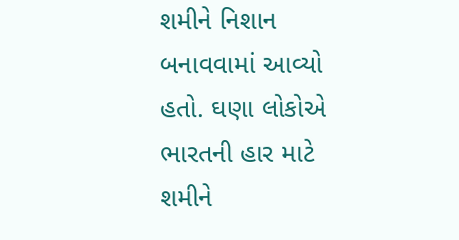શમીને નિશાન બનાવવામાં આવ્યો હતો. ઘણા લોકોએ ભારતની હાર માટે શમીને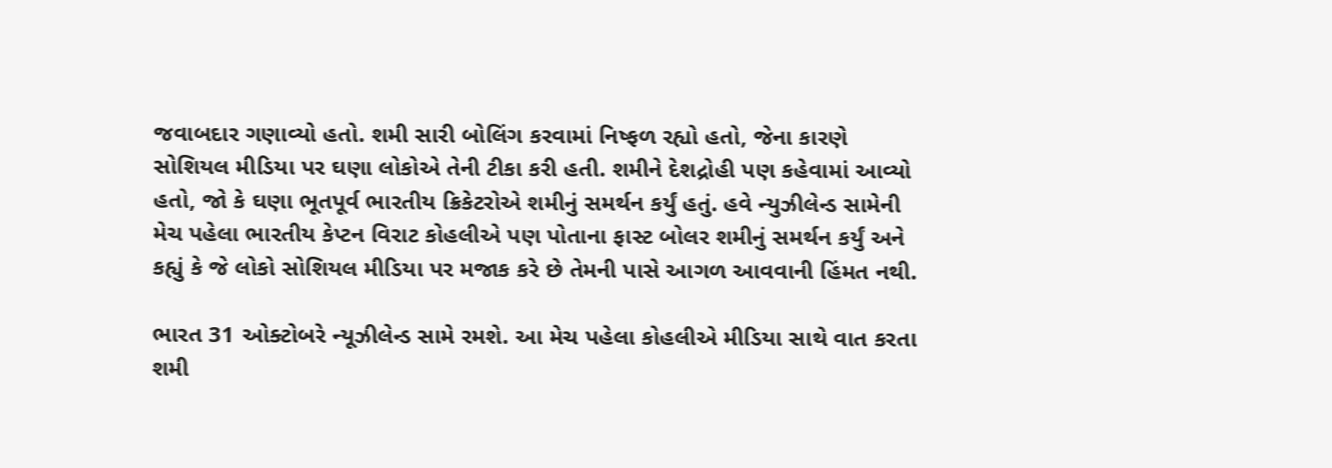જવાબદાર ગણાવ્યો હતો. શમી સારી બોલિંગ કરવામાં નિષ્ફળ રહ્યો હતો, જેના કારણે સોશિયલ મીડિયા પર ઘણા લોકોએ તેની ટીકા કરી હતી. શમીને દેશદ્રોહી પણ કહેવામાં આવ્યો હતો, જો કે ઘણા ભૂતપૂર્વ ભારતીય ક્રિકેટરોએ શમીનું સમર્થન કર્યું હતું. હવે ન્યુઝીલેન્ડ સામેની મેચ પહેલા ભારતીય કેપ્ટન વિરાટ કોહલીએ પણ પોતાના ફાસ્ટ બોલર શમીનું સમર્થન કર્યું અને કહ્યું કે જે લોકો સોશિયલ મીડિયા પર મજાક કરે છે તેમની પાસે આગળ આવવાની હિંમત નથી.

ભારત 31 ઓક્ટોબરે ન્યૂઝીલેન્ડ સામે રમશે. આ મેચ પહેલા કોહલીએ મીડિયા સાથે વાત કરતા શમી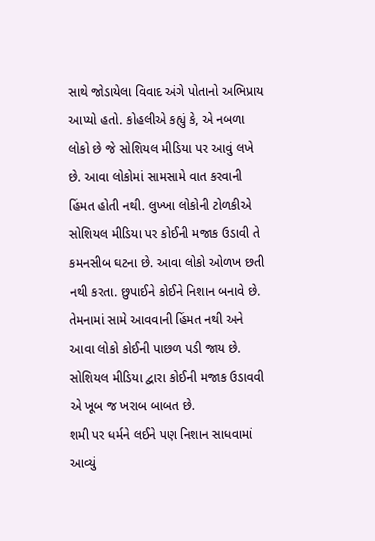સાથે જોડાયેલા વિવાદ અંગે પોતાનો અભિપ્રાય આપ્યો હતો. કોહલીએ કહ્યું કે, એ નબળા લોકો છે જે સોશિયલ મીડિયા પર આવું લખે છે. આવા લોકોમાં સામસામે વાત કરવાની હિંમત હોતી નથી. લુખ્ખા લોકોની ટોળકીએ સોશિયલ મીડિયા પર કોઈની મજાક ઉડાવી તે કમનસીબ ઘટના છે. આવા લોકો ઓળખ છતી નથી કરતા. છુપાઈને કોઈને નિશાન બનાવે છે. તેમનામાં સામે આવવાની હિંમત નથી અને આવા લોકો કોઈની પાછળ પડી જાય છે. સોશિયલ મીડિયા દ્વારા કોઈની મજાક ઉડાવવી એ ખૂબ જ ખરાબ બાબત છે.
શમી પર ધર્મને લઈને પણ નિશાન સાધવામાં આવ્યું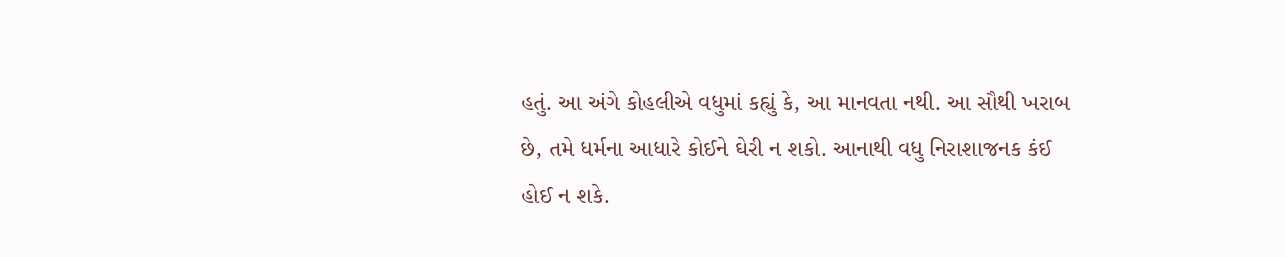હતું. આ અંગે કોહલીએ વધુમાં કહ્યું કે, આ માનવતા નથી. આ સૌથી ખરાબ છે, તમે ધર્મના આધારે કોઈને ઘેરી ન શકો. આનાથી વધુ નિરાશાજનક કંઈ હોઈ ન શકે.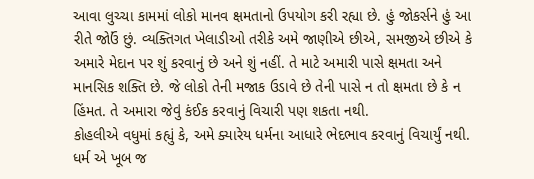આવા લુચ્ચા કામમાં લોકો માનવ ક્ષમતાનો ઉપયોગ કરી રહ્યા છે. હું જોકર્સને હું આ રીતે જોઉં છું. વ્યક્તિગત ખેલાડીઓ તરીકે અમે જાણીએ છીએ, સમજીએ છીએ કે અમારે મેદાન પર શું કરવાનું છે અને શું નહીં. તે માટે અમારી પાસે ક્ષમતા અને માનસિક શક્તિ છે. જે લોકો તેની મજાક ઉડાવે છે તેની પાસે ન તો ક્ષમતા છે કે ન હિંમત. તે અમારા જેવું કંઈક કરવાનું વિચારી પણ શકતા નથી.
કોહલીએ વધુમાં કહ્યું કે, અમે ક્યારેય ધર્મના આધારે ભેદભાવ કરવાનું વિચાર્યું નથી. ધર્મ એ ખૂબ જ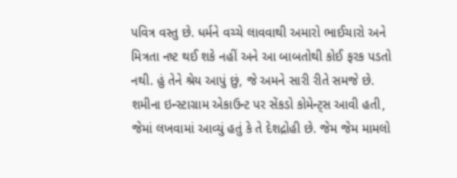પવિત્ર વસ્તુ છે. ધર્મને વચ્ચે લાવવાથી અમારો ભાઈચારો અને મિત્રતા નષ્ટ થઈ શકે નહીં અને આ બાબતોથી કોઈ ફરક પડતો નથી. હું તેને શ્રેય આપું છું, જે અમને સારી રીતે સમજે છે. શમીના ઇન્સ્ટાગ્રામ એકાઉન્ટ પર સેંકડો કોમેન્ટ્સ આવી હતી, જેમાં લખવામાં આવ્યું હતું કે તે દેશદ્રોહી છે. જેમ જેમ મામલો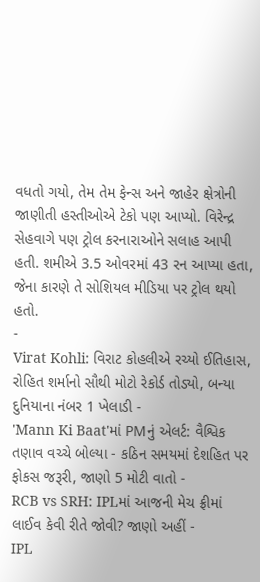વધતો ગયો, તેમ તેમ ફેન્સ અને જાહેર ક્ષેત્રોની જાણીતી હસ્તીઓએ ટેકો પણ આપ્યો. વિરેન્દ્ર સેહવાગે પણ ટ્રોલ કરનારાઓને સલાહ આપી હતી. શમીએ 3.5 ઓવરમાં 43 રન આપ્યા હતા, જેના કારણે તે સોશિયલ મીડિયા પર ટ્રોલ થયો હતો.
-
Virat Kohli: વિરાટ કોહલીએ રચ્યો ઈતિહાસ, રોહિત શર્માનો સૌથી મોટો રેકોર્ડ તોડ્યો, બન્યા દુનિયાના નંબર 1 ખેલાડી -
'Mann Ki Baat'માં PMનું એલર્ટ: વૈશ્વિક તણાવ વચ્ચે બોલ્યા - કઠિન સમયમાં દેશહિત પર ફોકસ જરૂરી, જાણો 5 મોટી વાતો -
RCB vs SRH: IPLમાં આજની મેચ ફ્રીમાં લાઈવ કેવી રીતે જોવી? જાણો અહીં -
IPL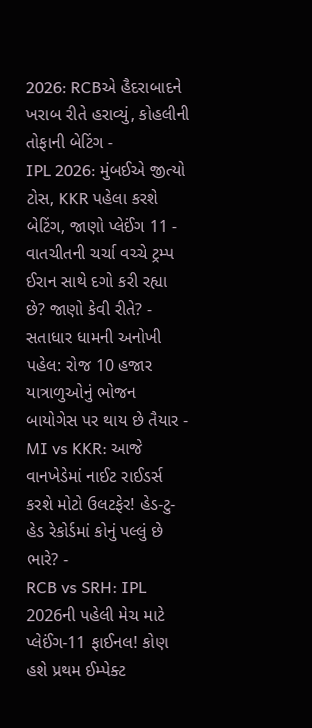2026: RCBએ હૈદરાબાદને ખરાબ રીતે હરાવ્યું, કોહલીની તોફાની બેટિંગ -
IPL 2026: મુંબઈએ જીત્યો ટોસ, KKR પહેલા કરશે બેટિંગ, જાણો પ્લેઈંગ 11 -
વાતચીતની ચર્ચા વચ્ચે ટ્રમ્પ ઈરાન સાથે દગો કરી રહ્યા છે? જાણો કેવી રીતે? -
સતાધાર ધામની અનોખી પહેલ: રોજ 10 હજાર યાત્રાળુઓનું ભોજન બાયોગેસ પર થાય છે તૈયાર -
MI vs KKR: આજે વાનખેડેમાં નાઈટ રાઈડર્સ કરશે મોટો ઉલટફેર! હેડ-ટુ-હેડ રેકોર્ડમાં કોનું પલ્લું છે ભારે? -
RCB vs SRH: IPL 2026ની પહેલી મેચ માટે પ્લેઈંગ-11 ફાઈનલ! કોણ હશે પ્રથમ ઈમ્પેક્ટ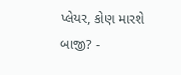પ્લેયર, કોણ મારશે બાજી? -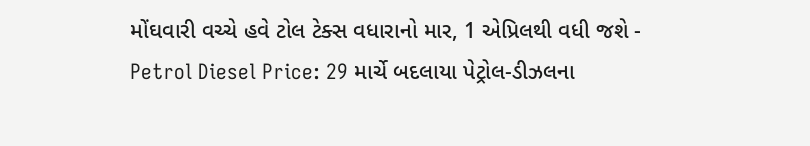મોંઘવારી વચ્ચે હવે ટોલ ટેક્સ વધારાનો માર, 1 એપ્રિલથી વધી જશે -
Petrol Diesel Price: 29 માર્ચે બદલાયા પેટ્રોલ-ડીઝલના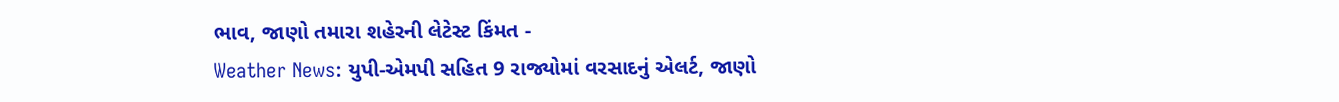ભાવ, જાણો તમારા શહેરની લેટેસ્ટ કિંમત -
Weather News: યુપી-એમપી સહિત 9 રાજ્યોમાં વરસાદનું એલર્ટ, જાણો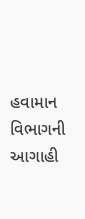હવામાન વિભાગની આગાહી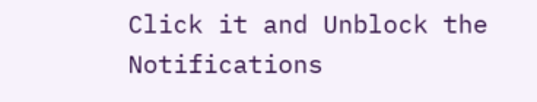Click it and Unblock the Notifications